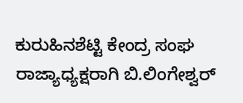ಕುರುಹಿನಶೆಟ್ಟಿ ಕೇಂದ್ರ ಸಂಘ ರಾಜ್ಯಾಧ್ಯಕ್ಷರಾಗಿ ಬಿ.ಲಿಂಗೇಶ್ವರ್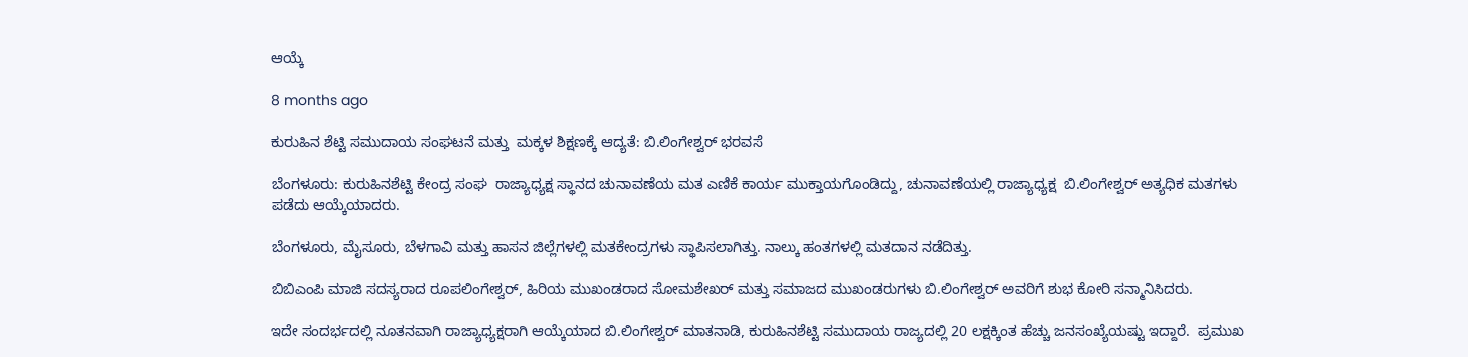ಆಯ್ಕೆ

8 months ago

ಕುರುಹಿನ ಶೆಟ್ಟಿ ಸಮುದಾಯ ಸಂಘಟನೆ ಮತ್ತು  ಮಕ್ಕಳ ಶಿಕ್ಷಣಕ್ಕೆ ಆದ್ಯತೆ: ಬಿ.ಲಿಂಗೇಶ್ವರ್ ಭರವಸೆ

ಬೆಂಗಳೂರು: ಕುರುಹಿನಶೆಟ್ಟಿ ಕೇಂದ್ರ ಸಂಘ  ರಾಜ್ಯಾಧ್ಯಕ್ಷ ಸ್ಥಾನದ ಚುನಾವಣೆಯ ಮತ ಎಣಿಕೆ ಕಾರ್ಯ ಮುಕ್ತಾಯಗೊಂಡಿದ್ದು, ಚುನಾವಣೆಯಲ್ಲಿ ರಾಜ್ಯಾಧ್ಯಕ್ಷ  ಬಿ.ಲಿಂಗೇಶ್ವರ್ ಅತ್ಯಧಿಕ ಮತಗಳು ಪಡೆದು ಆಯ್ಕೆಯಾದರು.

ಬೆಂಗಳೂರು, ಮೈಸೂರು, ಬೆಳಗಾವಿ ಮತ್ತು ಹಾಸನ ಜಿಲ್ಲೆಗಳಲ್ಲಿ ಮತಕೇಂದ್ರಗಳು ಸ್ಥಾಪಿಸಲಾಗಿತ್ತು. ನಾಲ್ಕು ಹಂತಗಳಲ್ಲಿ ಮತದಾನ ನಡೆದಿತ್ತು.

ಬಿಬಿಎಂಪಿ ಮಾಜಿ ಸದಸ್ಯರಾದ ರೂಪಲಿಂಗೇಶ್ವರ್, ಹಿರಿಯ ಮುಖಂಡರಾದ ಸೋಮಶೇಖರ್ ಮತ್ತು ಸಮಾಜದ ಮುಖಂಡರುಗಳು ಬಿ.ಲಿಂಗೇಶ್ವರ್ ಅವರಿಗೆ ಶುಭ ಕೋರಿ ಸನ್ಮಾನಿಸಿದರು.

ಇದೇ ಸಂದರ್ಭದಲ್ಲಿ ನೂತನವಾಗಿ ರಾಜ್ಯಾಧ್ಯಕ್ಷರಾಗಿ ಆಯ್ಕೆಯಾದ ಬಿ.ಲಿಂಗೇಶ್ವರ್ ಮಾತನಾಡಿ, ಕುರುಹಿನಶೆಟ್ಟಿ ಸಮುದಾಯ ರಾಜ್ಯದಲ್ಲಿ 20 ಲಕ್ಷಕ್ಕಿಂತ ಹೆಚ್ಚು ಜನಸಂಖ್ಯೆಯಷ್ಟು ಇದ್ದಾರೆ.  ಪ್ರಮುಖ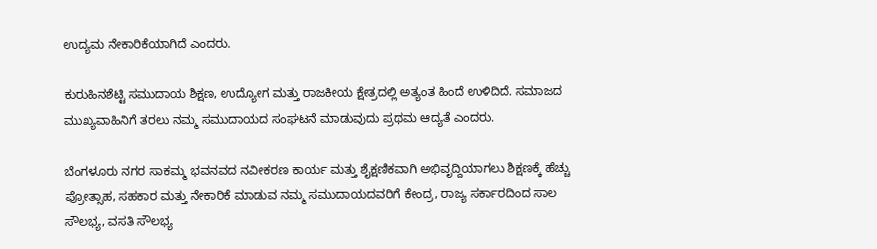ಉದ್ಯಮ ನೇಕಾರಿಕೆಯಾಗಿದೆ ಎಂದರು.

ಕುರುಹಿನಶೆಟ್ಟಿ ಸಮುದಾಯ ಶಿಕ್ಷಣ, ಉದ್ಯೋಗ ಮತ್ತು ರಾಜಕೀಯ ಕ್ಷೇತ್ರದಲ್ಲಿ ಅತ್ಯಂತ ಹಿಂದೆ ಉಳಿದಿದೆ. ಸಮಾಜದ ಮುಖ್ಯವಾಹಿನಿಗೆ ತರಲು ನಮ್ಮ ಸಮುದಾಯದ ಸಂಘಟನೆ ಮಾಡುವುದು ಪ್ರಥಮ ಆದ್ಯತೆ ಎಂದರು.

ಬೆಂಗಳೂರು ನಗರ ಸಾಕಮ್ಮ ಭವನವದ ನವೀಕರಣ ಕಾರ್ಯ ಮತ್ತು ಶೈಕ್ಷಣಿಕವಾಗಿ ಅಭಿವೃದ್ದಿಯಾಗಲು ಶಿಕ್ಷಣಕ್ಕೆ ಹೆಚ್ಚು  ಪ್ರೋತ್ಸಾಹ, ಸಹಕಾರ ಮತ್ತು ನೇಕಾರಿಕೆ ಮಾಡುವ ನಮ್ಮ ಸಮುದಾಯದವರಿಗೆ ಕೇಂದ್ರ, ರಾಜ್ಯ ಸರ್ಕಾರದಿಂದ ಸಾಲ ಸೌಲಭ್ಯ, ವಸತಿ ಸೌಲಭ್ಯ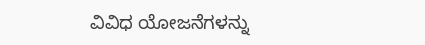ವಿವಿಧ ಯೋಜನೆಗಳನ್ನು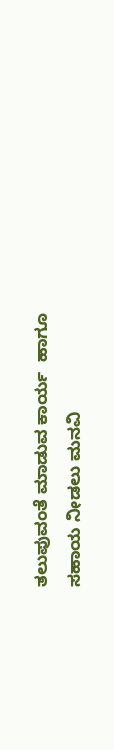ತಲುಪುವಂತೆ ಮಾಡುವ ಕಾರ್ಯ  ಹಾಗೂ  ಸಹಾಯ ನೀಡಲು ಮನವಿ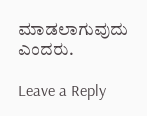ಮಾಡಲಾಗುವುದು ಎಂದರು.

Leave a Reply